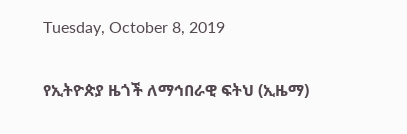Tuesday, October 8, 2019

የኢትዮጵያ ዜጎች ለማኅበራዊ ፍትህ (ኢዜማ)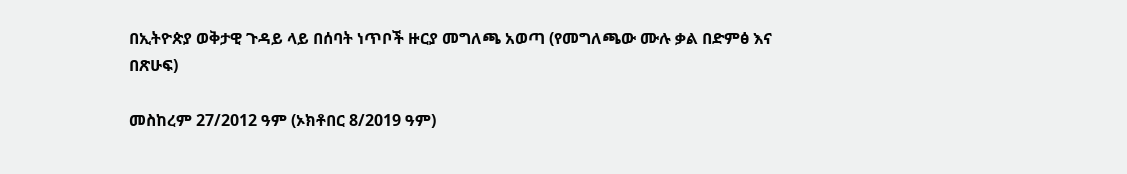በኢትዮጵያ ወቅታዊ ጉዳይ ላይ በሰባት ነጥቦች ዙርያ መግለጫ አወጣ (የመግለጫው ሙሉ ቃል በድምፅ እና በጽሁፍ)

መስከረም 27/2012 ዓም (ኦክቶበር 8/2019 ዓም)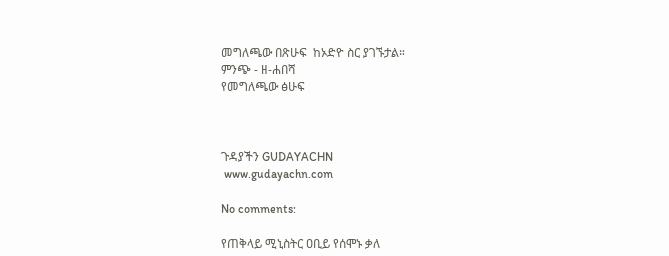መግለጫው በጽሁፍ  ከኦድዮ ስር ያገኙታል።
ምንጭ - ዘ-ሐበሻ
የመግለጫው ፅሁፍ



ጉዳያችን GUDAYACHN
 www.gudayachn.com

No comments:

የጠቅላይ ሚኒስትር ዐቢይ የሰሞኑ ቃለ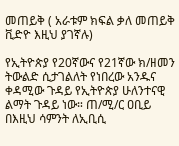መጠይቅ ( አራቱም ክፍል ቃለ መጠይቅ ቪድዮ እዚህ ያገኛሉ)

የኢትዮጵያ የ20ኛውና የ21ኛው ክ/ዘመን ትውልድ ሲታገልለት የነበረው አንዱና ቀዳሚው ጉዳይ የኢትዮጵያ ሁለንተናዊ ልማት ጉዳይ ነው። ጠ/ሚ/ር ዐቢይ በእዚህ ሳምንት ለኢቢሲ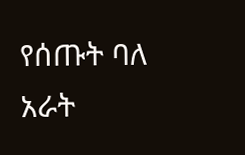የሰጡት ባለ አራት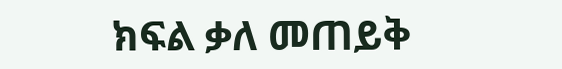ክፍል ቃለ መጠይቅ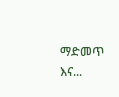ማድመጥ እና...